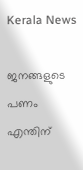Kerala News

ജനങ്ങളുടെ പണം എന്തിന്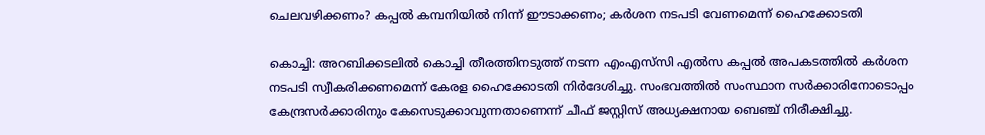ചെലവഴിക്കണം? കപ്പല്‍ കമ്പനിയില്‍ നിന്ന് ഈടാക്കണം; കര്‍ശന നടപടി വേണമെന്ന് ഹൈക്കോടതി

കൊച്ചി: അറബിക്കടലില്‍ കൊച്ചി തീരത്തിനടുത്ത് നടന്ന എംഎസ്‌സി എൽസ കപ്പല്‍ അപകടത്തില്‍ കര്‍ശന നടപടി സ്വീകരിക്കണമെന്ന് കേരള ഹൈക്കോടതി നിര്‍ദേശിച്ചു. സംഭവത്തില്‍ സംസ്ഥാന സര്‍ക്കാരിനോടൊപ്പം കേന്ദ്രസര്‍ക്കാരിനും കേസെടുക്കാവുന്നതാണെന്ന് ചീഫ് ജസ്റ്റിസ് അധ്യക്ഷനായ ബെഞ്ച് നിരീക്ഷിച്ചു.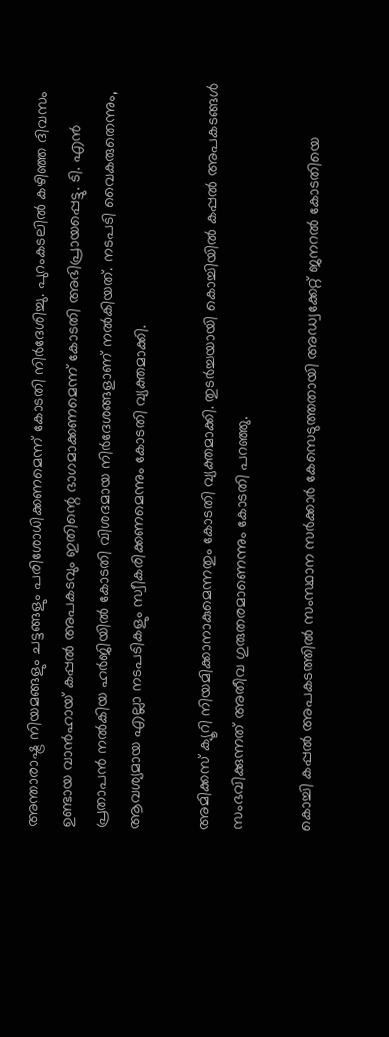അന്താരാഷ്ട്ര നിയമങ്ങളും ചട്ടങ്ങളും പരിശോധിക്കണമെന്ന് കോടതി നിര്‍ദേശിച്ചു. പുറംകടലില്‍ കഴിഞ്ഞ ദിവസം ഉണ്ടായ വാന്‍ഹായ് കപ്പല്‍ അപകടവും ഇതിന്റെ ഭാഗമാക്കണമെന്ന് കോടതി അഭിപ്രായപ്പെട്ടു. ടി. എന്‍ പ്രതാപന്‍ നല്‍കിയ ഹര്‍ജിയില്‍ കോടതി വിശദമായ നിര്‍ദേശങ്ങളാണ് നല്‍കിയത്. നടപടി വൈകരുതെന്നും, ആവശ്യമായ എല്ലാ നടപടികളും സ്വീകരിക്കണമെന്നും കോടതി വ്യക്തമാക്കി.

അമിക്കസ് ക്യൂറി നിയമിക്കാനാകുമെന്നതും കോടതി വ്യക്തമാക്കി. തുടർച്ചയായി കൊച്ചിയില്‍ കപ്പല്‍ അപകടങ്ങള്‍ സംഭവിക്കുന്നത് അതീവ ഗുരുതരമാണെന്നും കോടതി പറഞ്ഞു.

കൊച്ചി കപ്പല്‍ അപകടത്തില്‍ സംസ്ഥാന സര്‍ക്കാര്‍ കേസെടുത്തതായി അഡ്വക്കേറ്റ് ജനറല്‍ കോടതിയെ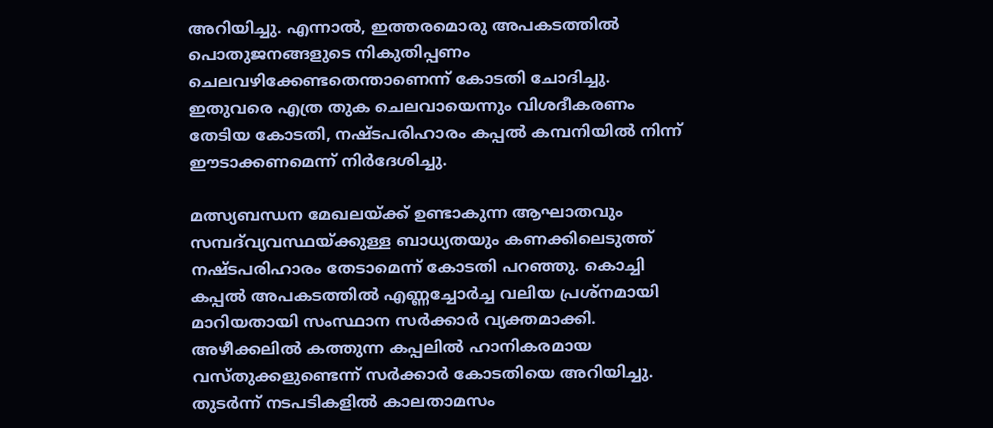അറിയിച്ചു. എന്നാല്‍, ഇത്തരമൊരു അപകടത്തില്‍ പൊതുജനങ്ങളുടെ നികുതിപ്പണം ചെലവഴിക്കേണ്ടതെന്താണെന്ന് കോടതി ചോദിച്ചു. ഇതുവരെ എത്ര തുക ചെലവായെന്നും വിശദീകരണം തേടിയ കോടതി, നഷ്ടപരിഹാരം കപ്പല്‍ കമ്പനിയില്‍ നിന്ന് ഈടാക്കണമെന്ന് നിര്‍ദേശിച്ചു.

മത്സ്യബന്ധന മേഖലയ്ക്ക് ഉണ്ടാകുന്ന ആഘാതവും സമ്പദ്‌വ്യവസ്ഥയ്ക്കുള്ള ബാധ്യതയും കണക്കിലെടുത്ത് നഷ്ടപരിഹാരം തേടാമെന്ന് കോടതി പറഞ്ഞു. കൊച്ചി കപ്പല്‍ അപകടത്തില്‍ എണ്ണച്ചോര്‍ച്ച വലിയ പ്രശ്‌നമായി മാറിയതായി സംസ്ഥാന സര്‍ക്കാര്‍ വ്യക്തമാക്കി. അഴീക്കലില്‍ കത്തുന്ന കപ്പലില്‍ ഹാനികരമായ വസ്തുക്കളുണ്ടെന്ന് സര്‍ക്കാര്‍ കോടതിയെ അറിയിച്ചു. തുടര്‍ന്ന് നടപടികളില്‍ കാലതാമസം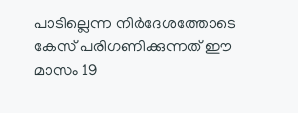പാടില്ലെന്ന നിര്‍ദേശത്തോടെ കേസ് പരിഗണിക്കുന്നത് ഈ മാസം 19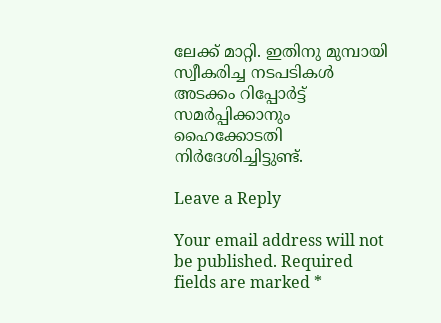ലേക്ക് മാറ്റി. ഇതിനു മുമ്പായി സ്വീകരിച്ച നടപടികള്‍ അടക്കം റിപ്പോര്‍ട്ട് സമര്‍പ്പിക്കാനും ഹൈക്കോടതി നിര്‍ദേശിച്ചിട്ടുണ്ട്.

Leave a Reply

Your email address will not be published. Required fields are marked *